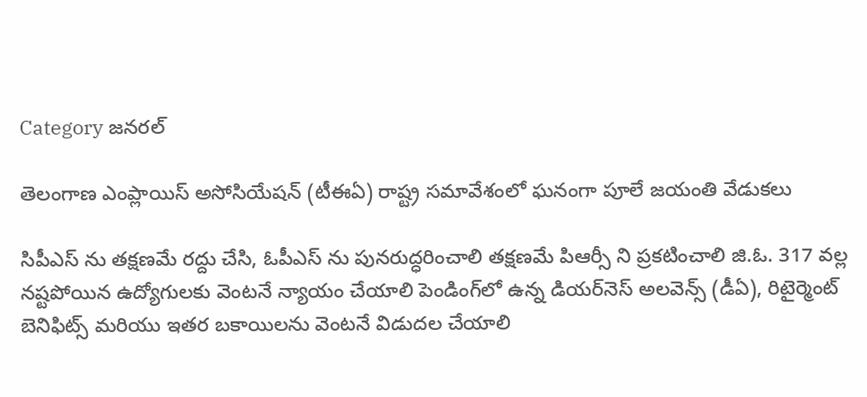Category జనరల్

తెలంగాణ ఎంప్లాయిస్ అసోసియేషన్ (టీఈఏ) రాష్ట్ర సమావేశంలో ఘనంగా పూలే జయంతి వేడుకలు

సిపీఎస్ ను తక్షణమే రద్దు చేసి, ఓపీఎస్ ను పునరుద్ధరించాలి తక్షణమే పిఆర్సీ ని ప్రకటించాలి జి.ఓ. 317 వల్ల నష్టపోయిన ఉద్యోగులకు వెంటనే న్యాయం చేయాలి పెండింగ్‌లో ఉన్న డియర్‌నెస్ అలవెన్స్ (డీఏ), రిటైర్మెంట్ బెనిఫిట్స్ మరియు ఇతర బకాయిలను వెంటనే విడుదల చేయాలి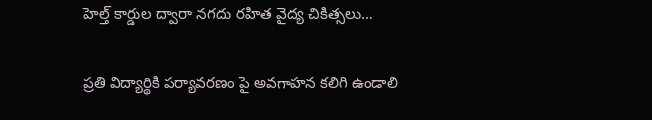హెల్త్ కార్డుల ద్వారా నగదు రహిత వైద్య చికిత్సలు…

ప్రతి విద్యార్థికి పర్యావరణం పై అవగాహన కలిగి ఉండాలి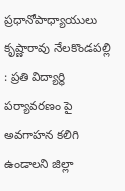ప్రధానోపాధ్యాయులు కృష్ణారావు నేలకొండపల్లి : ప్రతి విద్యార్థి పర్యావరణం పై అవగాహన కలిగి ఉండాలని జిల్లా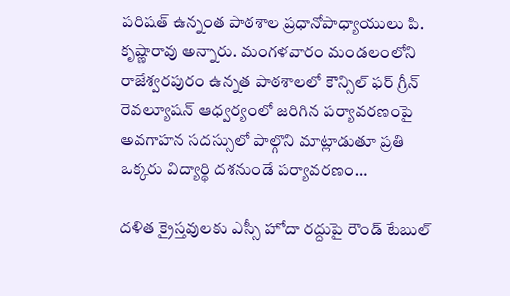పరిషత్ ఉన్నంత పాఠశాల ప్రధానోపాధ్యాయులు పి. కృష్ణారావు అన్నారు. మంగళవారం మండలంలోని రాజేశ్వరపురం ఉన్నత పాఠశాలలో కౌన్సిల్ ఫర్ గ్రీన్ రెవల్యూషన్ ఆధ్వర్యంలో జరిగిన పర్యావరణంపై అవగాహన సదస్సులో పాల్గొని మాట్లాడుతూ ప్రతి ఒక్కరు విద్యార్థి దశనుండే పర్యావరణం…

ద‌ళిత క్రైస్త‌వుల‌కు ఎస్సీ హోదా ర‌ద్దుపై రౌండ్ టేబుల్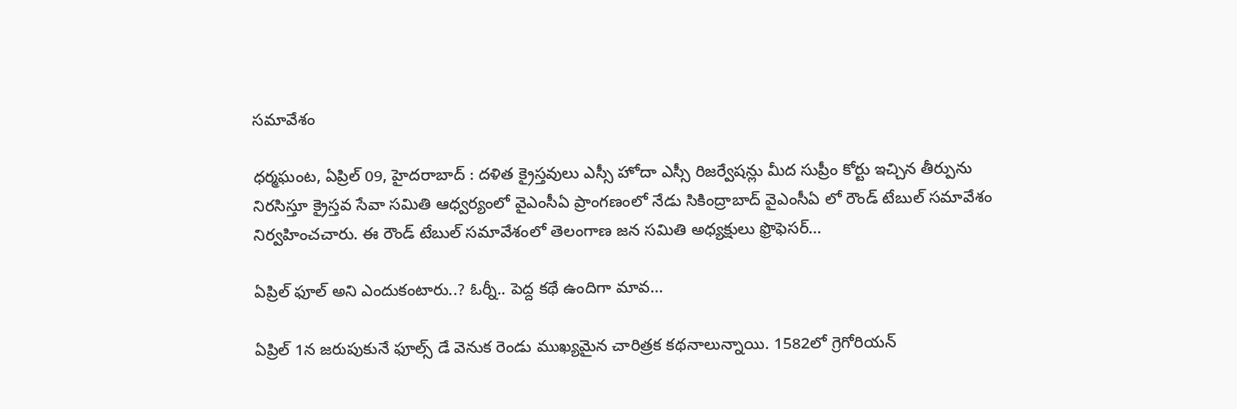స‌మావేశం

ధర్మఘంట, ఏప్రిల్ 09, హైదరాబాద్ : ద‌ళిత క్రైస్త‌వులు ఎస్సీ హోదా ఎస్సీ రిజ‌ర్వేష‌న్లు మీద సుప్రీం కోర్టు ఇచ్చిన తీర్పును నిర‌సిస్తూ క్రైస్త‌వ సేవా స‌మితి ఆధ్వ‌ర్యంలో వైఎంసీఏ ప్రాంగ‌ణంలో నేడు సికింద్రాబాద్ వైఎంసీఏ లో రౌండ్ టేబుల్ సమావేశం నిర్వ‌హించచారు. ఈ రౌండ్ టేబుల్ స‌మావేశంలో తెలంగాణ జ‌న సమితి అధ్య‌క్షులు ఫ్రొఫెస‌ర్…

ఏప్రిల్ ఫూల్ అని ఎందుకంటారు..? ఓర్నీ.. పెద్ద కథే ఉందిగా మావ…

ఏప్రిల్ 1న జరుపుకునే ఫూల్స్ డే వెనుక రెండు ముఖ్యమైన చారిత్రక కథనాలున్నాయి. 1582లో గ్రెగోరియన్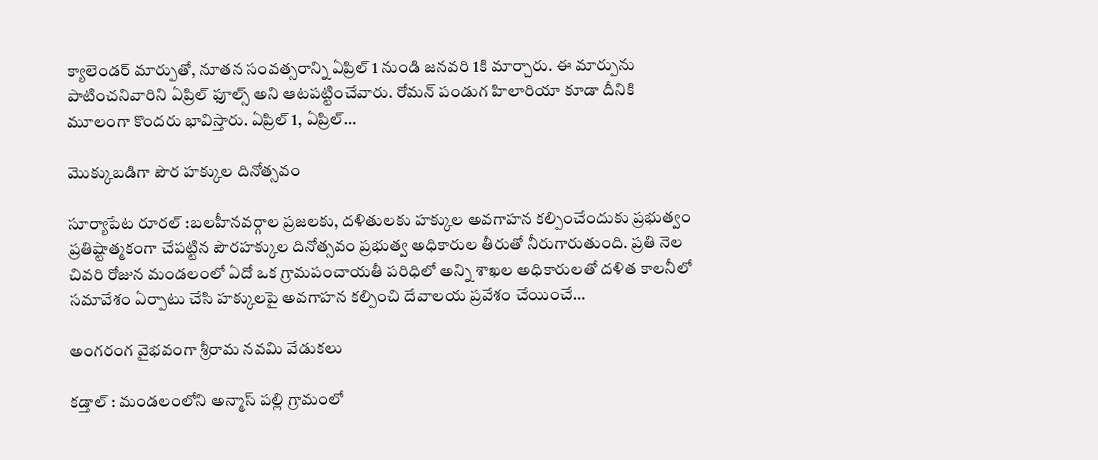క్యాలెండర్ మార్పుతో, నూతన సంవత్సరాన్ని ఏప్రిల్ 1 నుండి జనవరి 1కి మార్చారు. ఈ మార్పును పాటించనివారిని ఏప్రిల్ ఫూల్స్ అని ఆటపట్టించేవారు. రోమన్ పండుగ హిలారియా కూడా దీనికి మూలంగా కొందరు భావిస్తారు. ఏప్రిల్ 1, ఏప్రిల్…

మొక్కుబడిగా పౌర హక్కుల దినోత్సవం

సూర్యాపేట రూరల్ :బలహీనవర్గాల ప్రజలకు, దళితులకు హక్కుల అవగాహన కల్పించేందుకు ప్రభుత్వం ప్రతిష్టాత్మకంగా చేపట్టిన పౌరహక్కుల దినోత్సవం ప్రభుత్వ అధికారుల తీరుతో నీరుగారుతుంది. ప్రతి నెల చివరి రోజున మండలంలో ఏదో ఒక గ్రామపంచాయతీ పరిధిలో అన్ని శాఖల అధికారులతో దళిత కాలనీలో సమావేశం ఏర్పాటు చేసి హక్కులపై అవగాహన కల్పించి దేవాలయ ప్రవేశం చేయించే…

అంగరంగ వైభవంగా శ్రీరామ నవమి వేడుకలు

కడ్తాల్ : మండలంలోని అన్మాస్ పల్లి గ్రామంలో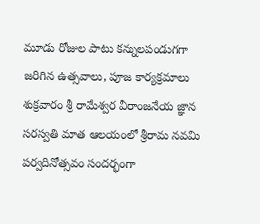మూడు రోజుల పాటు కన్నులపండుగగా జరిగిన ఉత్సవాలు, పూజ కార్యక్రమాలు శుక్రవారం శ్రీ రామేశ్వర వీరాంజనేయ జ్ఞాన సరస్వతి మాత ఆలయంలో శ్రీరామ నవమి పర్వదినోత్సవం సందర్భంగా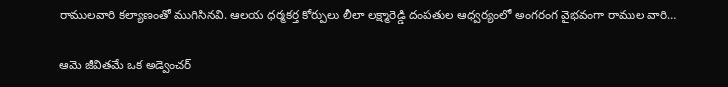రాములవారి కల్యాణంతో ముగిసినవి. ఆలయ ధర్మకర్త కోర్పులు లీలా లక్ష్మారెడ్డి దంపతుల ఆధ్వర్యంలో అంగరంగ వైభవంగా రాముల వారి…

ఆమె జీవితమే ఒక అడ్వెంచర్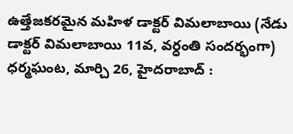ఉత్తేజకరమైన మహిళ డాక్టర్ విమలాబాయి (నేడు డాక్టర్ విమలాబాయి 11వ, వర్ధంతి సందర్భంగా) ధర్మఘంట, మార్చి 26, హైదరాబాద్ :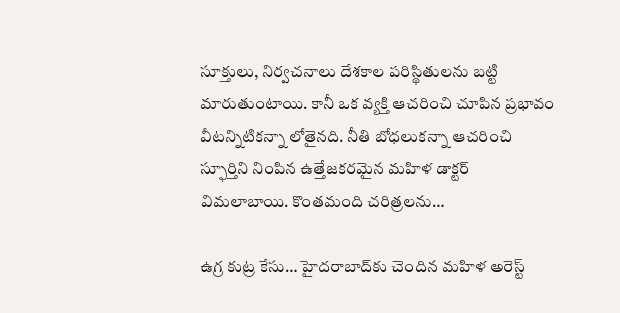సూక్తులు, నిర్వచనాలు దేశకాల పరిస్థితులను బట్టి మారుతుంటాయి. కానీ ఒక వ్యక్తి ఆచరించి చూపిన ప్రభావం వీటన్నిటికన్నా లోతైనది. నీతి బోధలుకన్నా ఆచరించి స్ఫూర్తిని నింపిన ఉత్తేజకరమైన మహిళ డాక్టర్ విమలాబాయి. కొంతమంది చరిత్రలను…

ఉగ్ర కుట్ర కేసు… హైదరాబాద్‌కు చెందిన మహిళ అరెస్ట్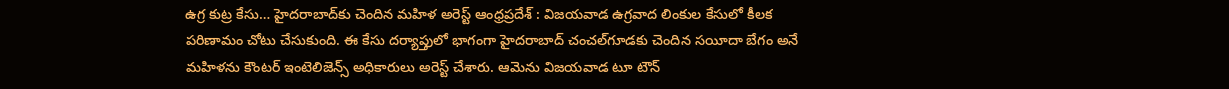ఉగ్ర కుట్ర కేసు… హైదరాబాద్‌కు చెందిన మహిళ అరెస్ట్ ఆంధ్రప్రదేశ్ : విజయవాడ ఉగ్రవాద లింకుల కేసులో కీలక పరిణామం చోటు చేసుకుంది. ఈ కేసు దర్యాప్తులో భాగంగా హైదరాబాద్‌ చంచల్‌గూడకు చెందిన సయీదా బేగం అనే మహిళను కౌంటర్ ఇంటెలిజెన్స్ అధికారులు అరెస్ట్ చేశారు. ఆమెను విజయవాడ టూ టౌన్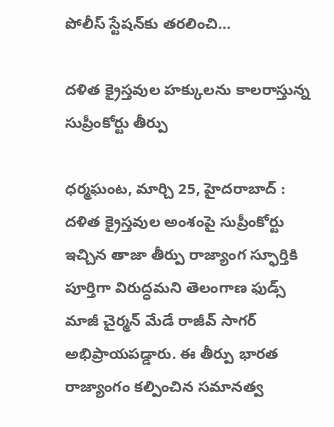పోలీస్ స్టేషన్‌కు తరలించి…

దళిత క్రైస్తవుల హక్కులను కాలరాస్తున్న సుప్రీంకోర్టు తీర్పు

ధర్మఘంట, మార్చి 25, హైదరాబాద్ : దళిత క్రైస్తవుల అంశంపై సుప్రీంకోర్టు ఇచ్చిన తాజా తీర్పు రాజ్యాంగ స్ఫూర్తికి పూర్తిగా విరుద్ధమని తెలంగాణ ఫుడ్స్ మాజీ చైర్మన్ మేడే రాజీవ్ సాగర్ అభిప్రాయపడ్డారు. ఈ తీర్పు భారత రాజ్యాంగం కల్పించిన సమానత్వ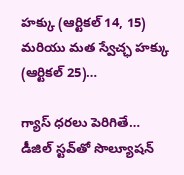హక్కు (ఆర్టికల్ 14, 15) మరియు మత స్వేచ్ఛ హక్కు (ఆర్టికల్ 25)…

గ్యాస్ ధరలు పెరిగితే… డీజిల్ స్టవ్‌తో సొల్యూషన్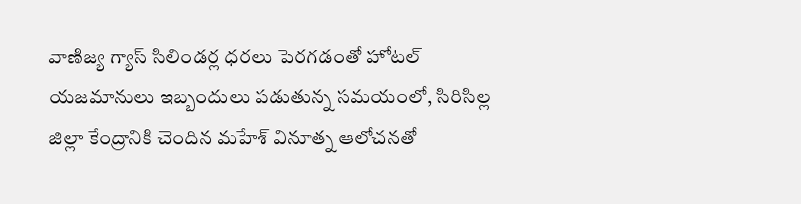వాణిజ్య గ్యాస్ సిలిండర్ల ధరలు పెరగడంతో హోటల్ యజమానులు ఇబ్బందులు పడుతున్న సమయంలో, సిరిసిల్ల జిల్లా కేంద్రానికి చెందిన మహేశ్ వినూత్న ఆలోచనతో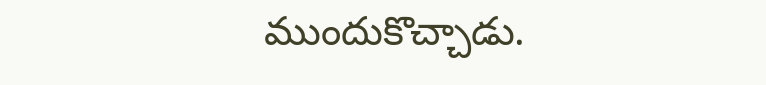ముందుకొచ్చాడు.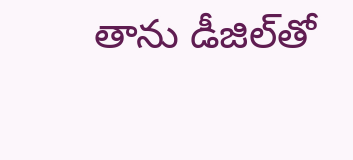తాను డీజిల్‌తో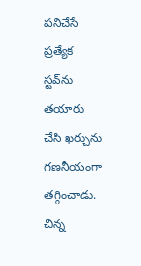పనిచేసే ప్రత్యేక స్టవ్‌ను తయారు చేసి ఖర్చును గణనీయంగా తగ్గించాడు. చిన్న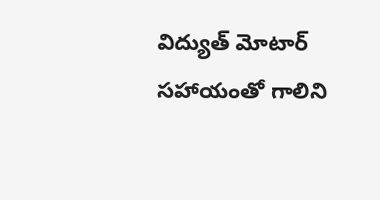విద్యుత్ మోటార్ సహాయంతో గాలిని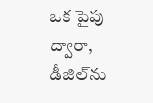ఒక పైపు ద్వారా, డీజిల్‌ను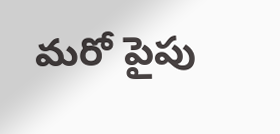మరో పైపు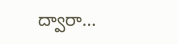ద్వారా…